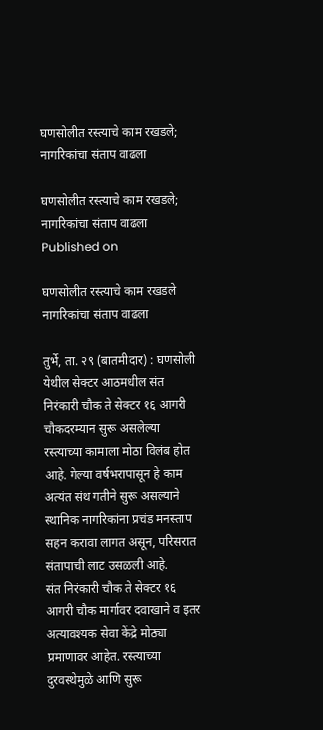घणसोलीत रस्त्याचे काम रखडले; नागरिकांचा संताप वाढला

घणसोलीत रस्त्याचे काम रखडले; नागरिकांचा संताप वाढला
Published on

घणसोलीत रस्त्याचे काम रखडले
नागरिकांचा संताप वाढला

तुर्भे, ता. २९ (बातमीदार) : घणसोली येथील सेक्टर आठमधील संत निरंकारी चौक ते सेक्टर १६ आगरी चौकदरम्यान सुरू असलेल्या रस्त्याच्या कामाला मोठा विलंब होत आहे. गेल्या वर्षभरापासून हे काम अत्यंत संथ गतीने सुरू असल्याने स्थानिक नागरिकांना प्रचंड मनस्ताप सहन करावा लागत असून, परिसरात संतापाची लाट उसळली आहे.
संत निरंकारी चौक ते सेक्टर १६ आगरी चौक मार्गावर दवाखाने व इतर अत्यावश्यक सेवा केंद्रे मोठ्या प्रमाणावर आहेत. रस्त्याच्या दुरवस्थेमुळे आणि सुरू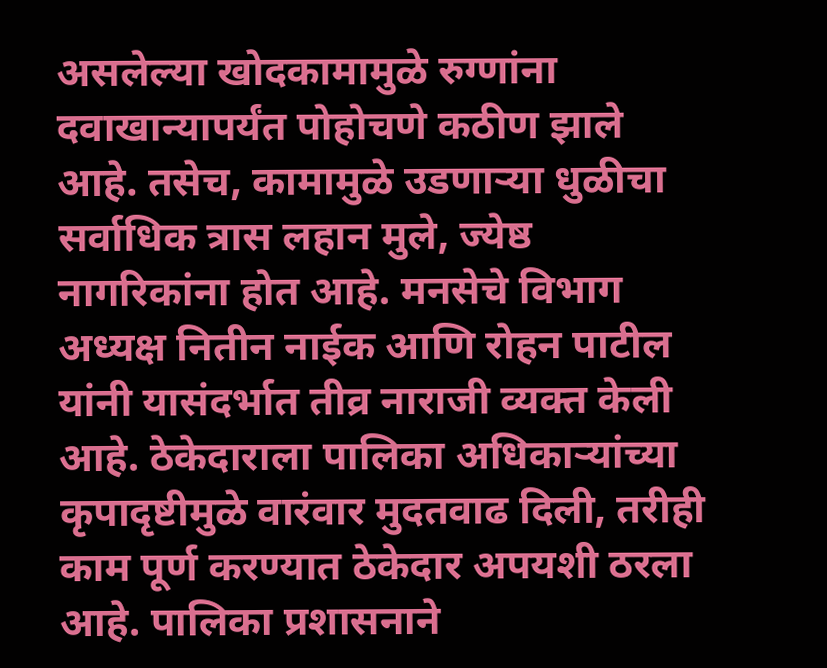असलेल्या खोदकामामुळे रुग्णांना दवाखान्यापर्यंत पोहोचणे कठीण झाले आहे. तसेच, कामामुळे उडणाऱ्या धुळीचा सर्वाधिक त्रास लहान मुले, ज्येष्ठ नागरिकांना होत आहे. मनसेचे विभाग अध्यक्ष नितीन नाईक आणि रोहन पाटील यांनी यासंदर्भात तीव्र नाराजी व्यक्त केली आहे. ठेकेदाराला पालिका अधिकाऱ्यांच्या कृपादृष्टीमुळे वारंवार मुदतवाढ दिली, तरीही काम पूर्ण करण्यात ठेकेदार अपयशी ठरला आहे. पालिका प्रशासनाने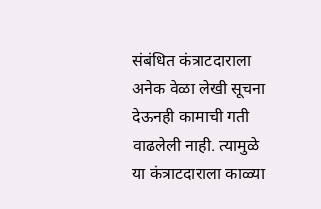संबंधित कंत्राटदाराला अनेक वेळा लेखी सूचना देऊनही कामाची गती वाढलेली नाही. त्यामुळे या कंत्राटदाराला काळ्या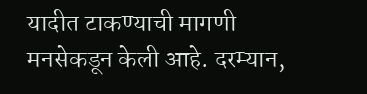यादीत टाकण्याची मागणी मनसेकडून केली आहे. दरम्यान,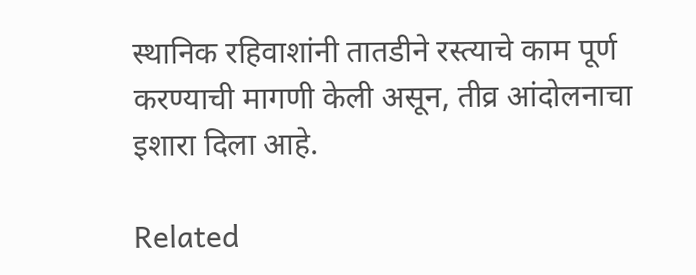स्थानिक रहिवाशांनी तातडीने रस्त्याचे काम पूर्ण करण्याची मागणी केली असून, तीव्र आंदोलनाचा इशारा दिला आहे.

Related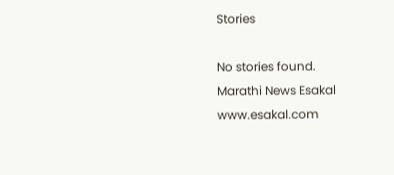Stories

No stories found.
Marathi News Esakal
www.esakal.com